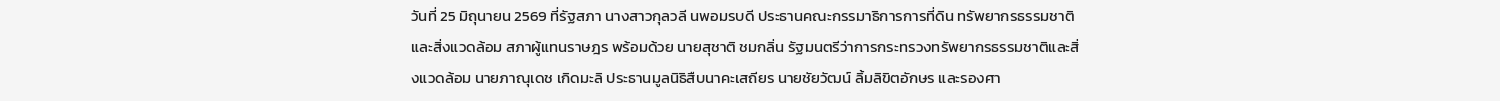วันที่ 25 มิถุนายน 2569 ที่รัฐสภา นางสาวกุลวลี นพอมรบดี ประธานคณะกรรมาธิการการที่ดิน ทรัพยากรธรรมชาติและสิ่งแวดล้อม สภาผู้แทนราษฎร พร้อมด้วย นายสุชาติ ชมกลิ่น รัฐมนตรีว่าการกระทรวงทรัพยากรธรรมชาติและสิ่งแวดล้อม นายภาณุเดช เกิดมะลิ ประธานมูลนิธิสืบนาคะเสถียร นายชัยวัฒน์ ลิ้มลิขิตอักษร และรองศา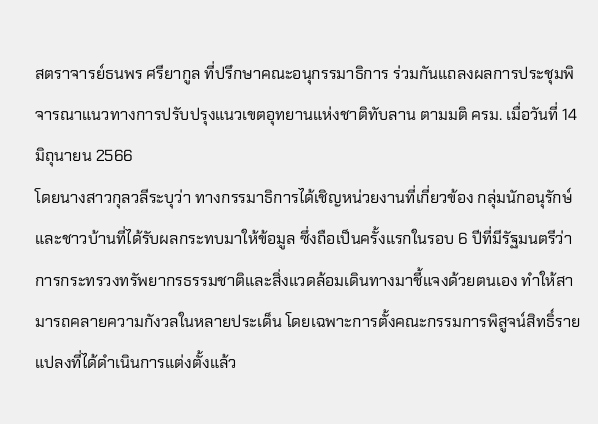สตราจารย์ธนพร ศรียากูล ที่ปรึกษาคณะอนุกรรมาธิการ ร่วมกันแถลงผลการประชุมพิจารณาแนวทางการปรับปรุงแนวเขตอุทยานแห่งชาติทับลาน ตามมติ ครม. เมื่อวันที่ 14 มิถุนายน 2566
โดยนางสาวกุลวลีระบุว่า ทางกรรมาธิการได้เชิญหน่วยงานที่เกี่ยวข้อง กลุ่มนักอนุรักษ์ และชาวบ้านที่ได้รับผลกระทบมาให้ข้อมูล ซึ่งถือเป็นครั้งแรกในรอบ 6 ปีที่มีรัฐมนตรีว่าการกระทรวงทรัพยากรธรรมชาติและสิ่งแวดล้อมเดินทางมาชี้แจงด้วยตนเอง ทำให้สามารถคลายความกังวลในหลายประเด็น โดยเฉพาะการตั้งคณะกรรมการพิสูจน์สิทธิ์รายแปลงที่ได้ดำเนินการแต่งตั้งแล้ว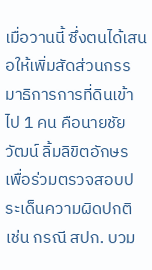เมื่อวานนี้ ซึ่งตนได้เสนอให้เพิ่มสัดส่วนกรรมาธิการการที่ดินเข้าไป 1 คน คือนายชัยวัฒน์ ลิ้มลิขิตอักษร เพื่อร่วมตรวจสอบประเด็นความผิดปกติ เช่น กรณี สปก. บวม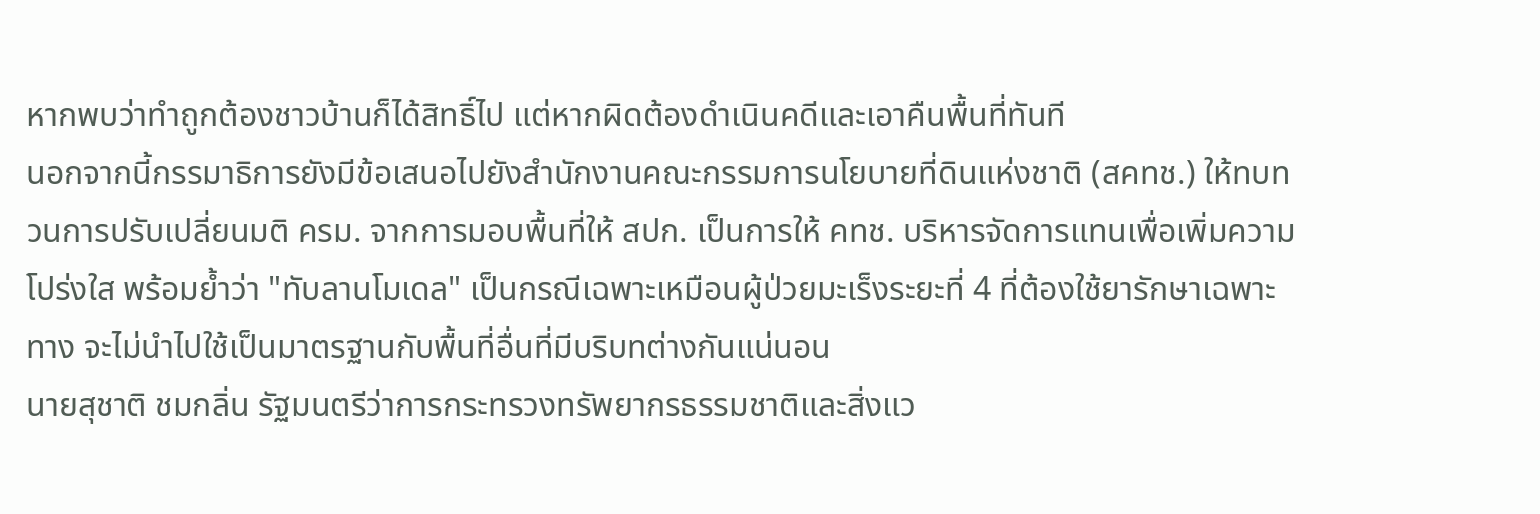หากพบว่าทำถูกต้องชาวบ้านก็ได้สิทธิ์ไป แต่หากผิดต้องดำเนินคดีและเอาคืนพื้นที่ทันที
นอกจากนี้กรรมาธิการยังมีข้อเสนอไปยังสำนักงานคณะกรรมการนโยบายที่ดินแห่งชาติ (สคทช.) ให้ทบทวนการปรับเปลี่ยนมติ ครม. จากการมอบพื้นที่ให้ สปก. เป็นการให้ คทช. บริหารจัดการแทนเพื่อเพิ่มความโปร่งใส พร้อมย้ำว่า "ทับลานโมเดล" เป็นกรณีเฉพาะเหมือนผู้ป่วยมะเร็งระยะที่ 4 ที่ต้องใช้ยารักษาเฉพาะทาง จะไม่นำไปใช้เป็นมาตรฐานกับพื้นที่อื่นที่มีบริบทต่างกันแน่นอน
นายสุชาติ ชมกลิ่น รัฐมนตรีว่าการกระทรวงทรัพยากรธรรมชาติและสิ่งแว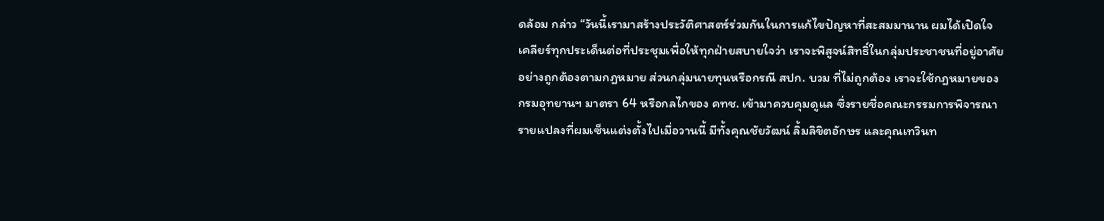ดล้อม กล่าว “วันนี้เรามาสร้างประวัติศาสตร์ร่วมกันในการแก้ไขปัญหาที่สะสมมานาน ผมได้เปิดใจเคลียร์ทุกประเด็นต่อที่ประชุมเพื่อให้ทุกฝ่ายสบายใจว่า เราจะพิสูจน์สิทธิ์ในกลุ่มประชาชนที่อยู่อาศัยอย่างถูกต้องตามกฎหมาย ส่วนกลุ่มนายทุนหรือกรณี สปก. บวม ที่ไม่ถูกต้อง เราจะใช้กฎหมายของกรมอุทยานฯ มาตรา 64 หรือกลไกของ คทช. เข้ามาควบคุมดูแล ซึ่งรายชื่อคณะกรรมการพิจารณารายแปลงที่ผมเซ็นแต่งตั้งไปเมื่อวานนี้ มีทั้งคุณชัยวัฒน์ ลิ้มลิขิตอักษร และคุณเทวินท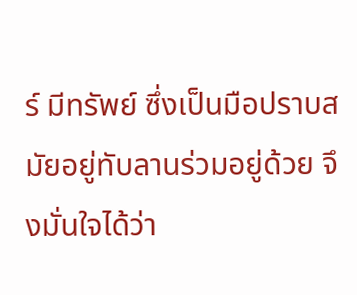ร์ มีทรัพย์ ซึ่งเป็นมือปราบสมัยอยู่ทับลานร่วมอยู่ด้วย จึงมั่นใจได้ว่า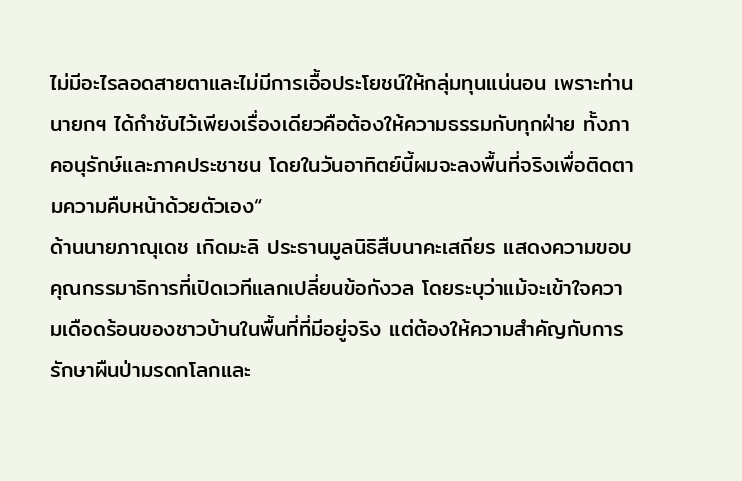ไม่มีอะไรลอดสายตาและไม่มีการเอื้อประโยชน์ให้กลุ่มทุนแน่นอน เพราะท่านนายกฯ ได้กำชับไว้เพียงเรื่องเดียวคือต้องให้ความธรรมกับทุกฝ่าย ทั้งภาคอนุรักษ์และภาคประชาชน โดยในวันอาทิตย์นี้ผมจะลงพื้นที่จริงเพื่อติดตามความคืบหน้าด้วยตัวเอง“
ด้านนายภาณุเดช เกิดมะลิ ประธานมูลนิธิสืบนาคะเสถียร แสดงความขอบคุณกรรมาธิการที่เปิดเวทีแลกเปลี่ยนข้อกังวล โดยระบุว่าแม้จะเข้าใจความเดือดร้อนของชาวบ้านในพื้นที่ที่มีอยู่จริง แต่ต้องให้ความสำคัญกับการรักษาผืนป่ามรดกโลกและ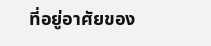ที่อยู่อาศัยของ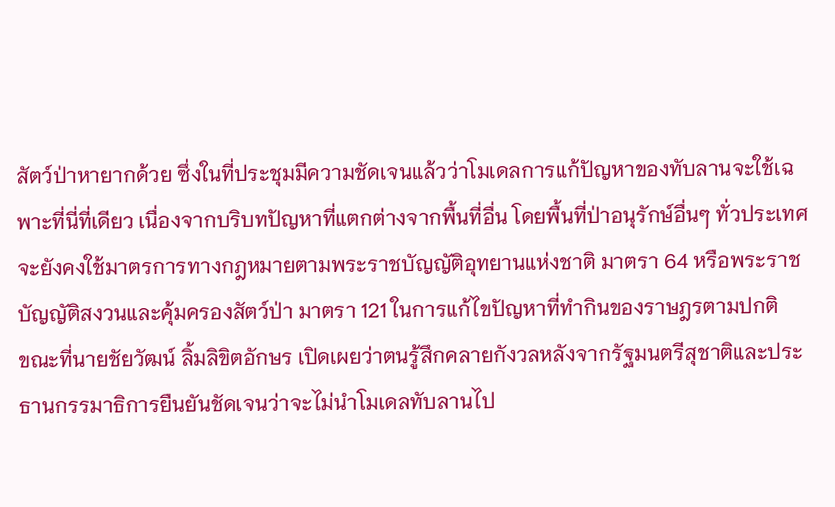สัตว์ป่าหายากด้วย ซึ่งในที่ประชุมมีความชัดเจนแล้วว่าโมเดลการแก้ปัญหาของทับลานจะใช้เฉพาะที่นี่ที่เดียว เนื่องจากบริบทปัญหาที่แตกต่างจากพื้นที่อื่น โดยพื้นที่ป่าอนุรักษ์อื่นๆ ทั่วประเทศจะยังคงใช้มาตรการทางกฎหมายตามพระราชบัญญัติอุทยานแห่งชาติ มาตรา 64 หรือพระราชบัญญัติสงวนและคุ้มครองสัตว์ป่า มาตรา 121 ในการแก้ไขปัญหาที่ทำกินของราษฎรตามปกติ
ขณะที่นายชัยวัฒน์ ลิ้มลิขิตอักษร เปิดเผยว่าตนรู้สึกคลายกังวลหลังจากรัฐมนตรีสุชาติและประธานกรรมาธิการยืนยันชัดเจนว่าจะไม่นำโมเดลทับลานไป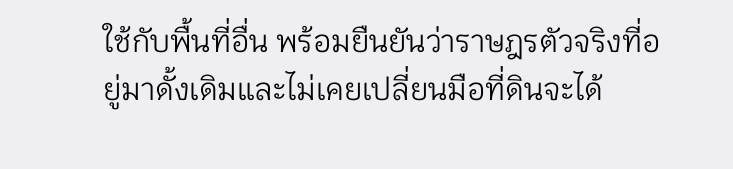ใช้กับพื้นที่อื่น พร้อมยืนยันว่าราษฎรตัวจริงที่อยู่มาดั้งเดิมและไม่เคยเปลี่ยนมือที่ดินจะได้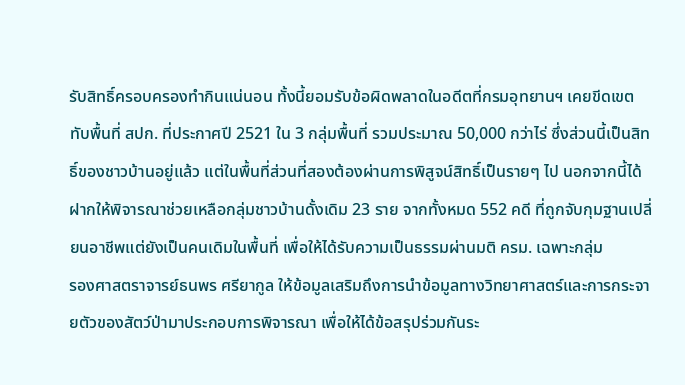รับสิทธิ์ครอบครองทำกินแน่นอน ทั้งนี้ยอมรับข้อผิดพลาดในอดีตที่กรมอุทยานฯ เคยขีดเขตทับพื้นที่ สปก. ที่ประกาศปี 2521 ใน 3 กลุ่มพื้นที่ รวมประมาณ 50,000 กว่าไร่ ซึ่งส่วนนี้เป็นสิทธิ์ของชาวบ้านอยู่แล้ว แต่ในพื้นที่ส่วนที่สองต้องผ่านการพิสูจน์สิทธิ์เป็นรายๆ ไป นอกจากนี้ได้ฝากให้พิจารณาช่วยเหลือกลุ่มชาวบ้านดั้งเดิม 23 ราย จากทั้งหมด 552 คดี ที่ถูกจับกุมฐานเปลี่ยนอาชีพแต่ยังเป็นคนเดิมในพื้นที่ เพื่อให้ได้รับความเป็นธรรมผ่านมติ ครม. เฉพาะกลุ่ม
รองศาสตราจารย์ธนพร ศรียากูล ให้ข้อมูลเสริมถึงการนำข้อมูลทางวิทยาศาสตร์และการกระจายตัวของสัตว์ป่ามาประกอบการพิจารณา เพื่อให้ได้ข้อสรุปร่วมกันระ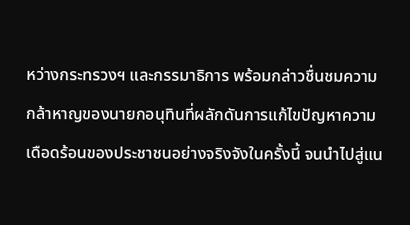หว่างกระทรวงฯ และกรรมาธิการ พร้อมกล่าวชื่นชมความกล้าหาญของนายกอนุทินที่ผลักดันการแก้ไขปัญหาความเดือดร้อนของประชาชนอย่างจริงจังในครั้งนี้ จนนำไปสู่แน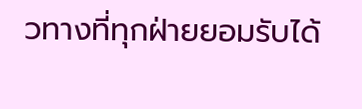วทางที่ทุกฝ่ายยอมรับได้